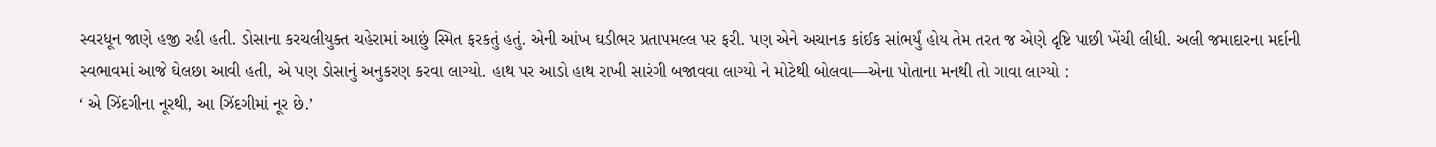સ્વરધૂન જાણે હજી રહી હતી. ડોસાના કરચલીયુક્ત ચહેરામાં આછું સ્મિત ફરકતું હતું. એની આંખ ઘડીભર પ્રતાપમલ્લ પર ફરી. પણ એને અચાનક કાંઈક સાંભર્યું હોય તેમ તરત જ એણે દૃષ્ટિ પાછી ખેંચી લીધી. અલી જમાદારના મર્દાની સ્વભાવમાં આજે ઘેલછા આવી હતી, એ પણ ડોસાનું અનુકરણ કરવા લાગ્યો. હાથ પર આડો હાથ રાખી સારંગી બજાવવા લાગ્યો ને મોટેથી બોલવા—એના પોતાના મનથી તો ગાવા લાગ્યો :
‘ એ ઝિંદગીના નૂરથી, આ ઝિંદગીમાં નૂર છે.’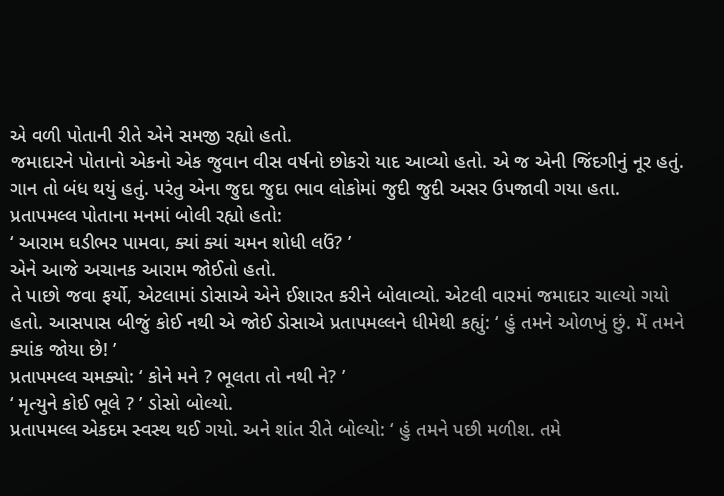એ વળી પોતાની રીતે એને સમજી રહ્યો હતો.
જમાદારને પોતાનો એકનો એક જુવાન વીસ વર્ષનો છોકરો યાદ આવ્યો હતો. એ જ એની જિંદગીનું નૂર હતું. ગાન તો બંધ થયું હતું. પરંતુ એના જુદા જુદા ભાવ લોકોમાં જુદી જુદી અસર ઉપજાવી ગયા હતા. પ્રતાપમલ્લ પોતાના મનમાં બોલી રહ્યો હતો:
‘ આરામ ઘડીભર પામવા, ક્યાં ક્યાં ચમન શોધી લઉં? ’
એને આજે અચાનક આરામ જોઈતો હતો.
તે પાછો જવા ફર્યો, એટલામાં ડોસાએ એને ઈશારત કરીને બોલાવ્યો. એટલી વારમાં જમાદાર ચાલ્યો ગયો હતો. આસપાસ બીજું કોઈ નથી એ જોઈ ડોસાએ પ્રતાપમલ્લને ધીમેથી કહ્યું: ‘ હું તમને ઓળખું છું. મેં તમને ક્યાંક જોયા છે! ’
પ્રતાપમલ્લ ચમક્યો: ‘ કોને મને ? ભૂલતા તો નથી ને? ’
‘ મૃત્યુને કોઈ ભૂલે ? ’ ડોસો બોલ્યો.
પ્રતાપમલ્લ એકદમ સ્વસ્થ થઈ ગયો. અને શાંત રીતે બોલ્યો: ‘ હું તમને પછી મળીશ. તમે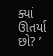ક્યાં ઊતર્યા છો? ’